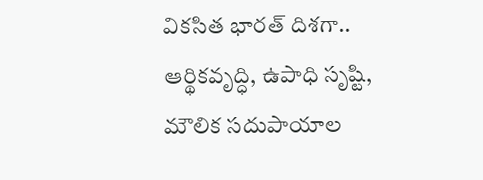వికసిత భారత్ దిశగా..
ఆర్థికవృద్ధి, ఉపాధి సృష్టి, మౌలిక సదుపాయాల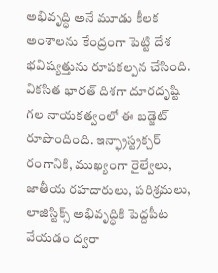అభివృద్ధి అనే మూడు కీలక అంశాలను కేంద్రంగా పెట్టి దేశ భవిష్యత్తును రూపకల్పన చేసింది. వికసిత భారత్ దిశగా దూరదృష్టి గల నాయకత్వంలో ఈ బడ్జెట్ రూపొందింది. ఇన్ఫ్రాస్ట్రక్చర్ రంగానికి, ముఖ్యంగా రైల్వేలు, జాతీయ రహదారులు, పరిశ్రమలు, లాజిస్టిక్స్ అభివృద్ధికి పెద్దపీట వేయడం ద్వరా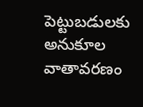పెట్టుబడులకు అనుకూల వాతావరణం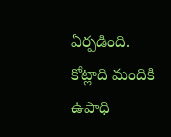ఏర్పడింది. కోట్లాది మందికి ఉపాధి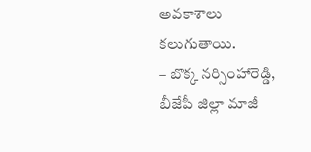అవకాశాలు కలుగుతాయి.
– బొక్క నర్సింహారెడ్డి,
బీజేపీ జిల్లా మాజీ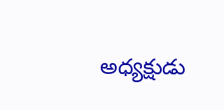అధ్యక్షుడు